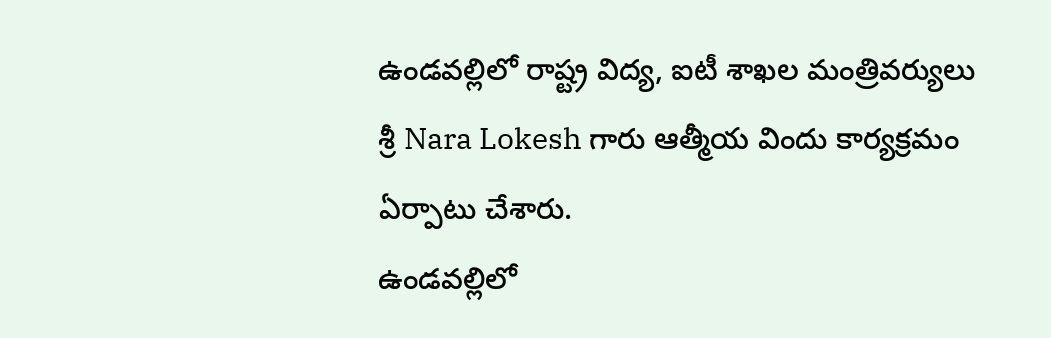ఉండవల్లిలో రాష్ట్ర విద్య, ఐటీ శాఖల మంత్రివర్యులు శ్రీ Nara Lokesh గారు ఆత్మీయ విందు కార్యక్రమం ఏర్పాటు చేశారు.
ఉండవల్లిలో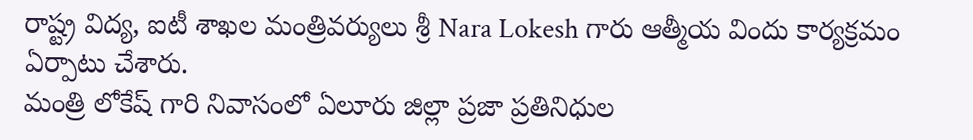రాష్ట్ర విద్య, ఐటీ శాఖల మంత్రివర్యులు శ్రీ Nara Lokesh గారు ఆత్మీయ విందు కార్యక్రమం ఏర్పాటు చేశారు.
మంత్రి లోకేష్ గారి నివాసంలో ఏలూరు జిల్లా ప్రజా ప్రతినిధుల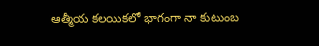ఆత్మీయ కలయికలో భాగంగా నా కుటుంబ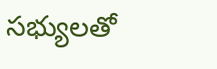సభ్యులతో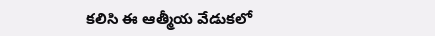కలిసి ఈ ఆత్మీయ వేడుకలో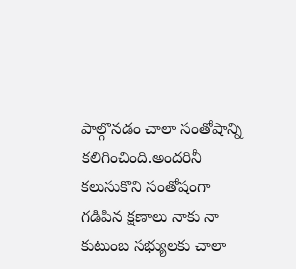పాల్గొనడం చాలా సంతోషాన్ని కలిగించింది.అందరినీ కలుసుకొని సంతోషంగా గడిపిన క్షణాలు నాకు నా కుటుంబ సభ్యులకు చాలా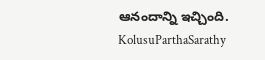ఆనందాన్ని ఇచ్చింది.
KolusuParthaSarathy